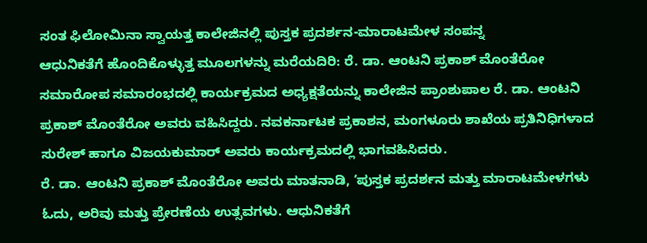ಸಂತ ಫಿಲೋಮಿನಾ ಸ್ವಾಯತ್ತ ಕಾಲೇಜಿನಲ್ಲಿ ಪುಸ್ತಕ ಪ್ರದರ್ಶನ-ಮಾರಾಟಮೇಳ ಸಂಪನ್ನ
ಆಧುನಿಕತೆಗೆ ಹೊಂದಿಕೊಳ್ಳುತ್ತ ಮೂಲಗಳನ್ನು ಮರೆಯದಿರಿ: ರೆ. ಡಾ. ಆಂಟನಿ ಪ್ರಕಾಶ್ ಮೊಂತೆರೋ
ಸಮಾರೋಪ ಸಮಾರಂಭದಲ್ಲಿ ಕಾರ್ಯಕ್ರಮದ ಅಧ್ಯಕ್ಷತೆಯನ್ನು ಕಾಲೇಜಿನ ಪ್ರಾಂಶುಪಾಲ ರೆ. ಡಾ. ಆಂಟನಿ ಪ್ರಕಾಶ್ ಮೊಂತೆರೋ ಅವರು ವಹಿಸಿದ್ದರು. ನವಕರ್ನಾಟಕ ಪ್ರಕಾಶನ, ಮಂಗಳೂರು ಶಾಖೆಯ ಪ್ರತಿನಿಧಿಗಳಾದ ಸುರೇಶ್ ಹಾಗೂ ವಿಜಯಕುಮಾರ್ ಅವರು ಕಾರ್ಯಕ್ರಮದಲ್ಲಿ ಭಾಗವಹಿಸಿದರು.
ರೆ. ಡಾ. ಆಂಟನಿ ಪ್ರಕಾಶ್ ಮೊಂತೆರೋ ಅವರು ಮಾತನಾಡಿ, ‘ಪುಸ್ತಕ ಪ್ರದರ್ಶನ ಮತ್ತು ಮಾರಾಟಮೇಳಗಳು ಓದು, ಅರಿವು ಮತ್ತು ಪ್ರೇರಣೆಯ ಉತ್ಸವಗಳು. ಆಧುನಿಕತೆಗೆ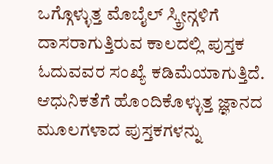ಒಗ್ಗೊಳ್ಳುತ್ತ ಮೊಬೈಲ್ ಸ್ಕ್ರೀನ್ಗಳಿಗೆ ದಾಸರಾಗುತ್ತಿರುವ ಕಾಲದಲ್ಲಿ ಪುಸ್ತಕ ಓದುವವರ ಸಂಖ್ಯೆ ಕಡಿಮೆಯಾಗುತ್ತಿದೆ. ಆಧುನಿಕತೆಗೆ ಹೊಂದಿಕೊಳ್ಳುತ್ತ ಜ್ಞಾನದ ಮೂಲಗಳಾದ ಪುಸ್ತಕಗಳನ್ನು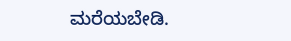ಮರೆಯಬೇಡಿ.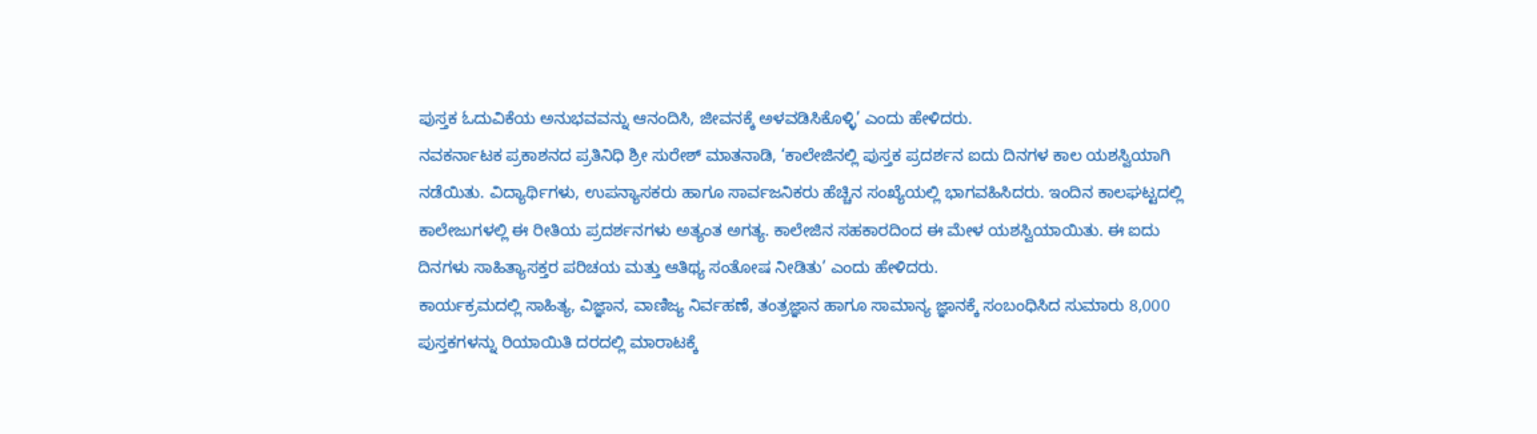ಪುಸ್ತಕ ಓದುವಿಕೆಯ ಅನುಭವವನ್ನು ಆನಂದಿಸಿ, ಜೀವನಕ್ಕೆ ಅಳವಡಿಸಿಕೊಳ್ಳಿ’ ಎಂದು ಹೇಳಿದರು.
ನವಕರ್ನಾಟಕ ಪ್ರಕಾಶನದ ಪ್ರತಿನಿಧಿ ಶ್ರೀ ಸುರೇಶ್ ಮಾತನಾಡಿ, ‘ಕಾಲೇಜಿನಲ್ಲಿ ಪುಸ್ತಕ ಪ್ರದರ್ಶನ ಐದು ದಿನಗಳ ಕಾಲ ಯಶಸ್ವಿಯಾಗಿ ನಡೆಯಿತು. ವಿದ್ಯಾರ್ಥಿಗಳು, ಉಪನ್ಯಾಸಕರು ಹಾಗೂ ಸಾರ್ವಜನಿಕರು ಹೆಚ್ಚಿನ ಸಂಖ್ಯೆಯಲ್ಲಿ ಭಾಗವಹಿಸಿದರು. ಇಂದಿನ ಕಾಲಘಟ್ಟದಲ್ಲಿ ಕಾಲೇಜುಗಳಲ್ಲಿ ಈ ರೀತಿಯ ಪ್ರದರ್ಶನಗಳು ಅತ್ಯಂತ ಅಗತ್ಯ. ಕಾಲೇಜಿನ ಸಹಕಾರದಿಂದ ಈ ಮೇಳ ಯಶಸ್ವಿಯಾಯಿತು. ಈ ಐದು ದಿನಗಳು ಸಾಹಿತ್ಯಾಸಕ್ತರ ಪರಿಚಯ ಮತ್ತು ಆತಿಥ್ಯ ಸಂತೋಷ ನೀಡಿತು’ ಎಂದು ಹೇಳಿದರು.
ಕಾರ್ಯಕ್ರಮದಲ್ಲಿ ಸಾಹಿತ್ಯ, ವಿಜ್ಞಾನ, ವಾಣಿಜ್ಯ ನಿರ್ವಹಣೆ, ತಂತ್ರಜ್ಞಾನ ಹಾಗೂ ಸಾಮಾನ್ಯ ಜ್ಞಾನಕ್ಕೆ ಸಂಬಂಧಿಸಿದ ಸುಮಾರು 8,000 ಪುಸ್ತಕಗಳನ್ನು ರಿಯಾಯಿತಿ ದರದಲ್ಲಿ ಮಾರಾಟಕ್ಕೆ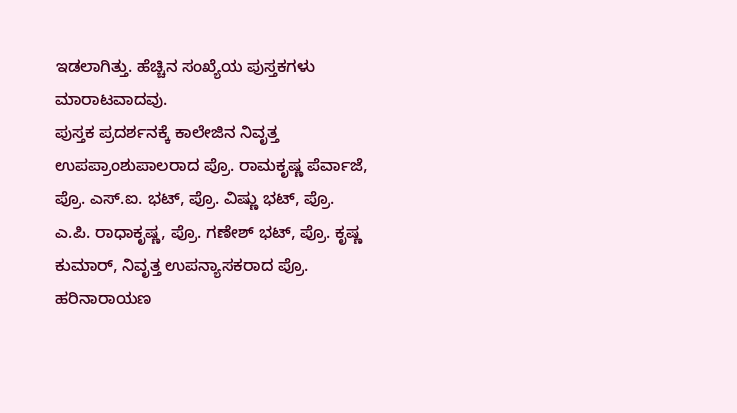ಇಡಲಾಗಿತ್ತು. ಹೆಚ್ಚಿನ ಸಂಖ್ಯೆಯ ಪುಸ್ತಕಗಳು ಮಾರಾಟವಾದವು.
ಪುಸ್ತಕ ಪ್ರದರ್ಶನಕ್ಕೆ ಕಾಲೇಜಿನ ನಿವೃತ್ತ ಉಪಪ್ರಾಂಶುಪಾಲರಾದ ಪ್ರೊ. ರಾಮಕೃಷ್ಣ ಪೆರ್ವಾಜೆ, ಪ್ರೊ. ಎಸ್.ಐ. ಭಟ್, ಪ್ರೊ. ವಿಷ್ಣು ಭಟ್, ಪ್ರೊ. ಎ.ಪಿ. ರಾಧಾಕೃಷ್ಣ, ಪ್ರೊ. ಗಣೇಶ್ ಭಟ್, ಪ್ರೊ. ಕೃಷ್ಣ ಕುಮಾರ್, ನಿವೃತ್ತ ಉಪನ್ಯಾಸಕರಾದ ಪ್ರೊ. ಹರಿನಾರಾಯಣ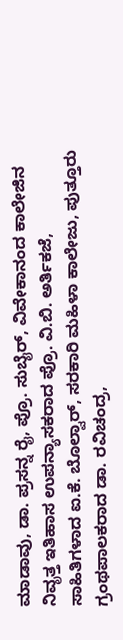ಮಾಡಾವು, ಡಾ. ಪ್ರಸನ್ನ ರೈ, ಪ್ರೊ. ಸುಬೈರ್, ವಿವೇಕಾನಂದ ಕಾಲೇಜಿನ ನಿವೃತ್ತ ಇತಿಹಾಸ ಉಪನ್ಯಾಸಕರಾದ ಪ್ರೊ. ವಿ.ಬಿ. ಅರ್ತಿಕಜೆ, ಸಾಹಿತಿಗಳಾದ ಐ.ಕೆ. ಬೊಲ್ವಾರ್, ಸರಕಾರಿ ಮಹಿಳಾ ಕಾಲೇಜು, ಪುತ್ತೂರು ಗ್ರಂಥಪಾಲಕರಾದ ಡಾ. ರವಿಚಂದ್ರ,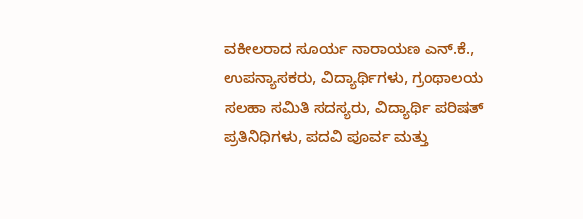ವಕೀಲರಾದ ಸೂರ್ಯ ನಾರಾಯಣ ಎನ್.ಕೆ., ಉಪನ್ಯಾಸಕರು, ವಿದ್ಯಾರ್ಥಿಗಳು, ಗ್ರಂಥಾಲಯ ಸಲಹಾ ಸಮಿತಿ ಸದಸ್ಯರು, ವಿದ್ಯಾರ್ಥಿ ಪರಿಷತ್ ಪ್ರತಿನಿಧಿಗಳು, ಪದವಿ ಪೂರ್ವ ಮತ್ತು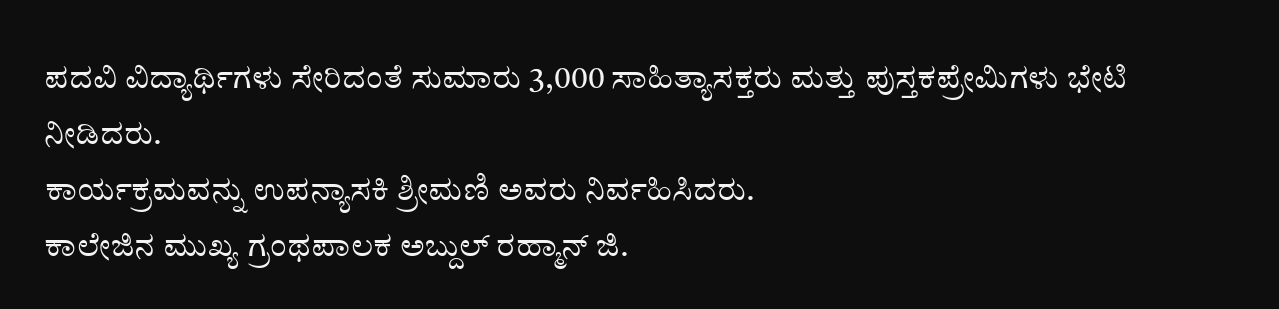ಪದವಿ ವಿದ್ಯಾರ್ಥಿಗಳು ಸೇರಿದಂತೆ ಸುಮಾರು 3,000 ಸಾಹಿತ್ಯಾಸಕ್ತರು ಮತ್ತು ಪುಸ್ತಕಪ್ರೇಮಿಗಳು ಭೇಟಿ ನೀಡಿದರು.
ಕಾರ್ಯಕ್ರಮವನ್ನು ಉಪನ್ಯಾಸಕಿ ಶ್ರೀಮಣಿ ಅವರು ನಿರ್ವಹಿಸಿದರು.
ಕಾಲೇಜಿನ ಮುಖ್ಯ ಗ್ರಂಥಪಾಲಕ ಅಬ್ದುಲ್ ರಹ್ಮಾನ್ ಜಿ.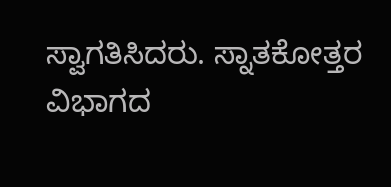ಸ್ವಾಗತಿಸಿದರು. ಸ್ನಾತಕೋತ್ತರ ವಿಭಾಗದ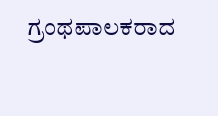ಗ್ರಂಥಪಾಲಕರಾದ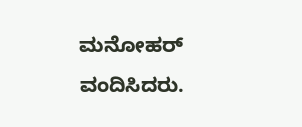ಮನೋಹರ್ ವಂದಿಸಿದರು.